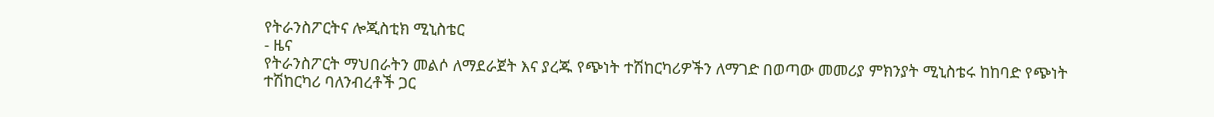የትራንስፖርትና ሎጂስቲክ ሚኒስቴር
- ዜና
የትራንስፖርት ማህበራትን መልሶ ለማደራጀት እና ያረጁ የጭነት ተሽከርካሪዎችን ለማገድ በወጣው መመሪያ ምክንያት ሚኒስቴሩ ከከባድ የጭነት ተሽከርካሪ ባለንብረቶች ጋር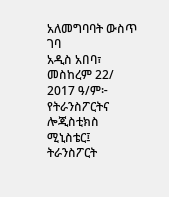አለመግባባት ውስጥ ገባ
አዲስ አበባ፣ መስከረም 22/ 2017 ዓ/ም፦ የትራንስፖርትና ሎጂስቲክስ ሚኒስቴር፤ ትራንስፖርት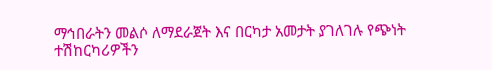ማኅበራትን መልሶ ለማደራጀት እና በርካታ አመታት ያገለገሉ የጭነት ተሽከርካሪዎችን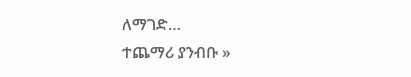ለማገድ…
ተጨማሪ ያንብቡ »